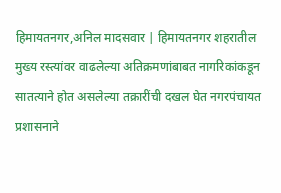हिमायतनगर,अनिल मादसवार | हिमायतनगर शहरातील मुख्य रस्त्यांवर वाढलेल्या अतिक्रमणांबाबत नागरिकांकडून सातत्याने होत असलेल्या तक्रारींची दखल घेत नगरपंचायत प्रशासनाने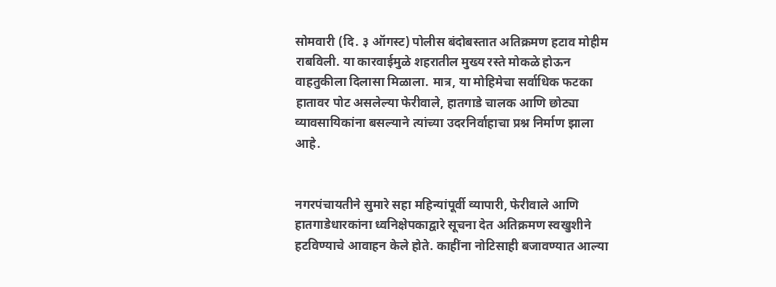सोमवारी (दि. ३ ऑगस्ट) पोलीस बंदोबस्तात अतिक्रमण हटाव मोहीम राबविली. या कारवाईमुळे शहरातील मुख्य रस्ते मोकळे होऊन वाहतुकीला दिलासा मिळाला. मात्र, या मोहिमेचा सर्वाधिक फटका हातावर पोट असलेल्या फेरीवाले, हातगाडे चालक आणि छोट्या व्यावसायिकांना बसल्याने त्यांच्या उदरनिर्वाहाचा प्रश्न निर्माण झाला आहे.


नगरपंचायतीने सुमारे सहा महिन्यांपूर्वी व्यापारी, फेरीवाले आणि हातगाडेधारकांना ध्वनिक्षेपकाद्वारे सूचना देत अतिक्रमण स्वखुशीने हटविण्याचे आवाहन केले होते. काहींना नोटिसाही बजावण्यात आल्या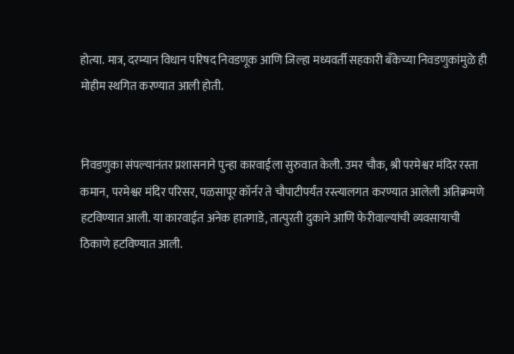होत्या. मात्र, दरम्यान विधान परिषद निवडणूक आणि जिल्हा मध्यवर्ती सहकारी बँकेच्या निवडणुकांमुळे ही मोहीम स्थगित करण्यात आली होती.


निवडणुका संपल्यानंतर प्रशासनाने पुन्हा कारवाईला सुरुवात केली. उमर चौक, श्री परमेश्वर मंदिर रस्ता कमान, परमेश्वर मंदिर परिसर, पळसापूर कॉर्नर ते चौपाटीपर्यंत रस्त्यालगत करण्यात आलेली अतिक्रमणे हटविण्यात आली. या कारवाईत अनेक हातगाडे, तात्पुरती दुकाने आणि फेरीवाल्यांची व्यवसायाची ठिकाणे हटविण्यात आली.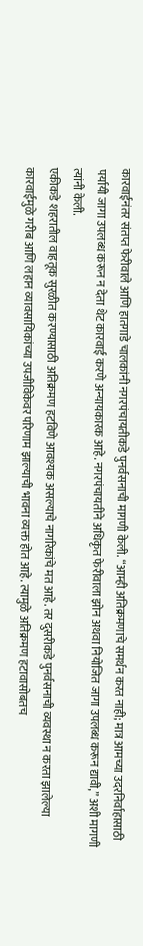कारवाईनंतर संतप्त फेरीवाले आणि हातगाडे चालकांनी नगरपंचायतीकडे पुनर्वसनाची मागणी केली. “आम्ही अतिक्रमणाचे समर्थन करत नाही; मात्र आमच्या उदरनिर्वाहासाठी पर्यायी जागा उपलब्ध करून न देता थेट कारवाई करणे अन्यायकारक आहे. नगरपंचायतीने अधिकृत फेरीवाला झोन अथवा नियोजित जागा उपलब्ध करून द्यावी,” अशी मागणी त्यांनी केली.
एकीकडे शहरातील वाहतूक सुरळीत करण्यासाठी अतिक्रमण हटविणे आवश्यक असल्याचे नागरिकांचे मत आहे. तर दुसरीकडे पुनर्वसनाची व्यवस्था न करता झालेल्या कारवाईमुळे गरीब आणि लहान व्यावसायिकांच्या उपजीविकेवर परिणाम झाल्याची भावना व्यक्त होत आहे. त्यामुळे अतिक्रमण हटावासोबतच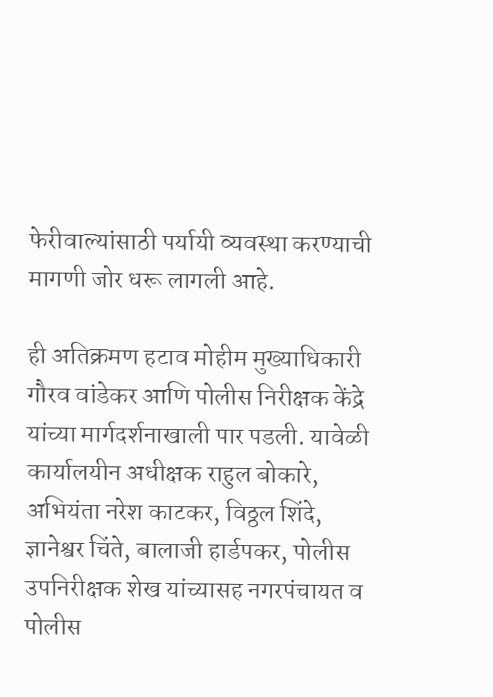फेरीवाल्यांसाठी पर्यायी व्यवस्था करण्याची मागणी जोर धरू लागली आहे.

ही अतिक्रमण हटाव मोहीम मुख्याधिकारी गौरव वांडेकर आणि पोलीस निरीक्षक केंद्रे यांच्या मार्गदर्शनाखाली पार पडली. यावेळी कार्यालयीन अधीक्षक राहुल बोकारे, अभियंता नरेश काटकर, विठ्ठल शिंदे, ज्ञानेश्वर चिंते, बालाजी हार्डपकर, पोलीस उपनिरीक्षक शेख यांच्यासह नगरपंचायत व पोलीस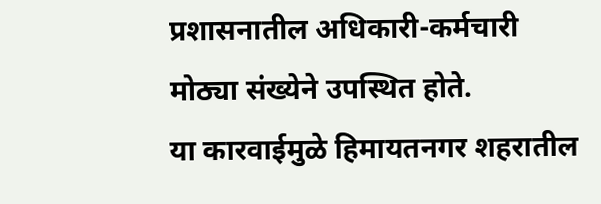प्रशासनातील अधिकारी-कर्मचारी मोठ्या संख्येने उपस्थित होते.
या कारवाईमुळे हिमायतनगर शहरातील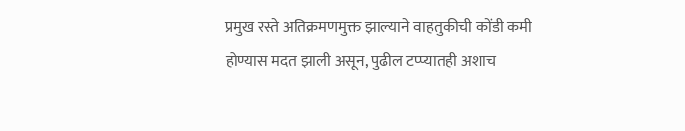प्रमुख रस्ते अतिक्रमणमुक्त झाल्याने वाहतुकीची कोंडी कमी होण्यास मदत झाली असून, पुढील टप्प्यातही अशाच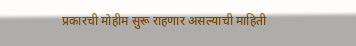प्रकारची मोहीम सुरू राहणार असल्याची माहिती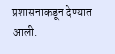प्रशासनाकडून देण्यात आली.